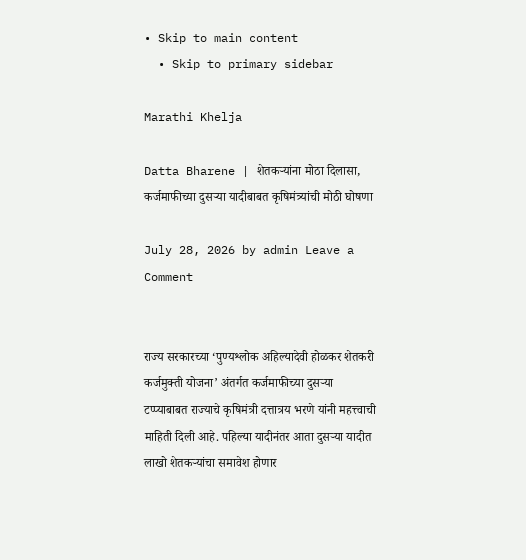• Skip to main content
  • Skip to primary sidebar

Marathi Khelja

Datta Bharene | शेतकऱ्यांना मोठा दिलासा, कर्जमाफीच्या दुसऱ्या यादीबाबत कृषिमंत्र्यांची मोठी घोषणा

July 28, 2026 by admin Leave a Comment


राज्य सरकारच्या ‘पुण्यश्लोक अहिल्यादेवी होळकर शेतकरी कर्जमुक्ती योजना’ अंतर्गत कर्जमाफीच्या दुसऱ्या टप्प्याबाबत राज्याचे कृषिमंत्री दत्तात्रय भरणे यांनी महत्त्वाची माहिती दिली आहे. पहिल्या यादीनंतर आता दुसऱ्या यादीत लाखो शेतकऱ्यांचा समावेश होणार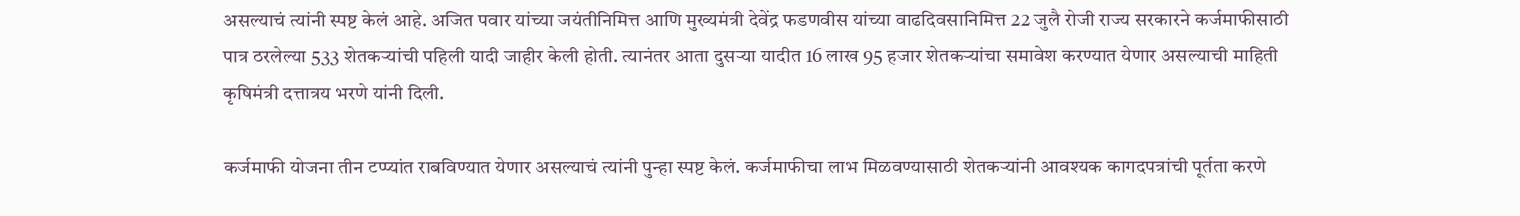असल्याचं त्यांनी स्पष्ट केलं आहे. अजित पवार यांच्या जयंतीनिमित्त आणि मुख्यमंत्री देवेंद्र फडणवीस यांच्या वाढदिवसानिमित्त 22 जुलै रोजी राज्य सरकारने कर्जमाफीसाठी पात्र ठरलेल्या 533 शेतकऱ्यांची पहिली यादी जाहीर केली होती. त्यानंतर आता दुसऱ्या यादीत 16 लाख 95 हजार शेतकऱ्यांचा समावेश करण्यात येणार असल्याची माहिती कृषिमंत्री दत्तात्रय भरणे यांनी दिली.

कर्जमाफी योजना तीन टप्प्यांत राबविण्यात येणार असल्याचं त्यांनी पुन्हा स्पष्ट केलं. कर्जमाफीचा लाभ मिळवण्यासाठी शेतकऱ्यांनी आवश्यक कागदपत्रांची पूर्तता करणे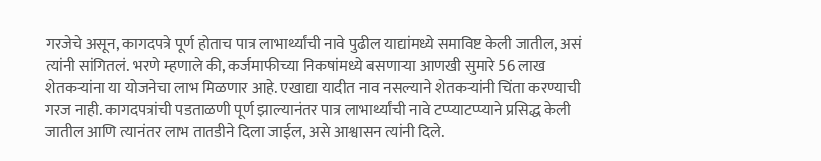गरजेचे असून, कागदपत्रे पूर्ण होताच पात्र लाभार्थ्यांची नावे पुढील याद्यांमध्ये समाविष्ट केली जातील, असं त्यांनी सांगितलं. भरणे म्हणाले की, कर्जमाफीच्या निकषांमध्ये बसणाऱ्या आणखी सुमारे 56 लाख शेतकऱ्यांना या योजनेचा लाभ मिळणार आहे. एखाद्या यादीत नाव नसल्याने शेतकऱ्यांनी चिंता करण्याची गरज नाही. कागदपत्रांची पडताळणी पूर्ण झाल्यानंतर पात्र लाभार्थ्यांची नावे टप्प्याटप्प्याने प्रसिद्ध केली जातील आणि त्यानंतर लाभ तातडीने दिला जाईल, असे आश्वासन त्यांनी दिले.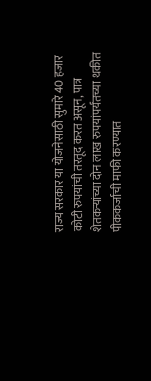राज्य सरकार या योजनेसाठी सुमारे 40 हजार कोटी रुपयांची तरतूद करत असून, पात्र शेतकऱ्यांच्या दोन लाख रुपयांपर्यंतच्या थकीत पीककर्जाची माफी करण्यात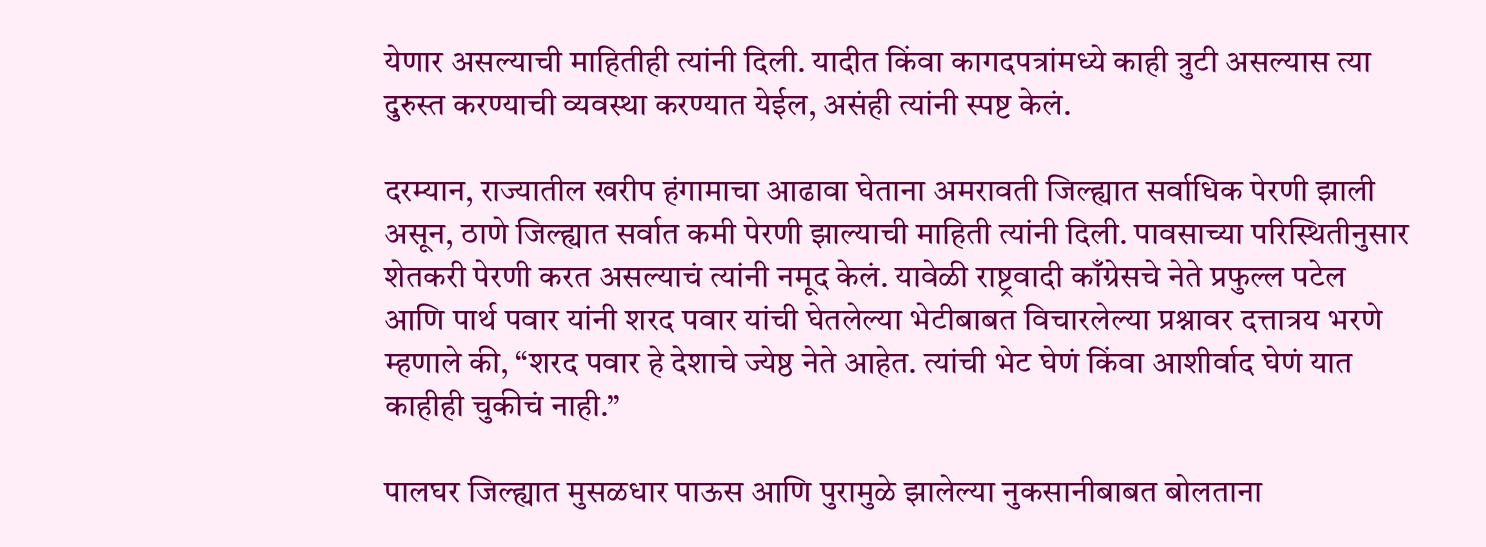येणार असल्याची माहितीही त्यांनी दिली. यादीत किंवा कागदपत्रांमध्ये काही त्रुटी असल्यास त्या दुरुस्त करण्याची व्यवस्था करण्यात येईल, असंही त्यांनी स्पष्ट केलं.

दरम्यान, राज्यातील खरीप हंगामाचा आढावा घेताना अमरावती जिल्ह्यात सर्वाधिक पेरणी झाली असून, ठाणे जिल्ह्यात सर्वात कमी पेरणी झाल्याची माहिती त्यांनी दिली. पावसाच्या परिस्थितीनुसार शेतकरी पेरणी करत असल्याचं त्यांनी नमूद केलं. यावेळी राष्ट्रवादी काँग्रेसचे नेते प्रफुल्ल पटेल आणि पार्थ पवार यांनी शरद पवार यांची घेतलेल्या भेटीबाबत विचारलेल्या प्रश्नावर दत्तात्रय भरणे म्हणाले की, “शरद पवार हे देशाचे ज्येष्ठ नेते आहेत. त्यांची भेट घेणं किंवा आशीर्वाद घेणं यात काहीही चुकीचं नाही.”

पालघर जिल्ह्यात मुसळधार पाऊस आणि पुरामुळे झालेल्या नुकसानीबाबत बोलताना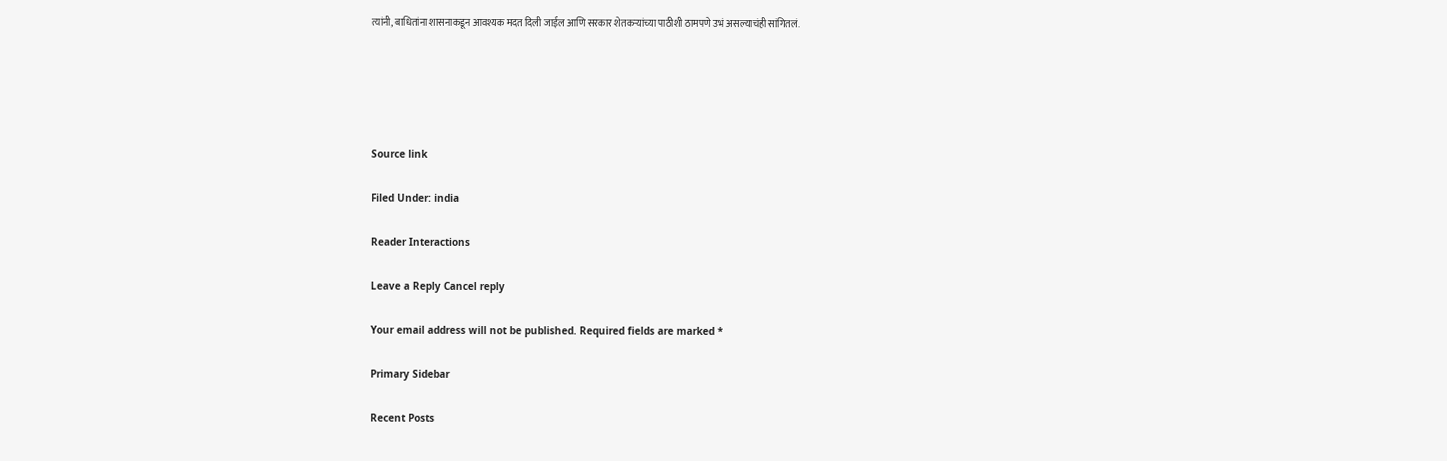त्यांनी, बाधितांना शासनाकडून आवश्यक मदत दिली जाईल आणि सरकार शेतकऱ्यांच्या पाठीशी ठामपणे उभं असल्याचंही सांगितलं.





Source link

Filed Under: india

Reader Interactions

Leave a Reply Cancel reply

Your email address will not be published. Required fields are marked *

Primary Sidebar

Recent Posts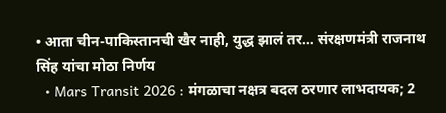• आता चीन-पाकिस्तानची खैर नाही, युद्ध झालं तर… संरक्षणमंत्री राजनाथ सिंह यांचा मोठा निर्णय
  • Mars Transit 2026 : मंगळाचा नक्षत्र बदल ठरणार लाभदायक; 2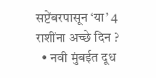सप्टेंबरपासून ‘या’ 4 राशींना अच्छे दिन ?
  • नवी मुंबईत दूध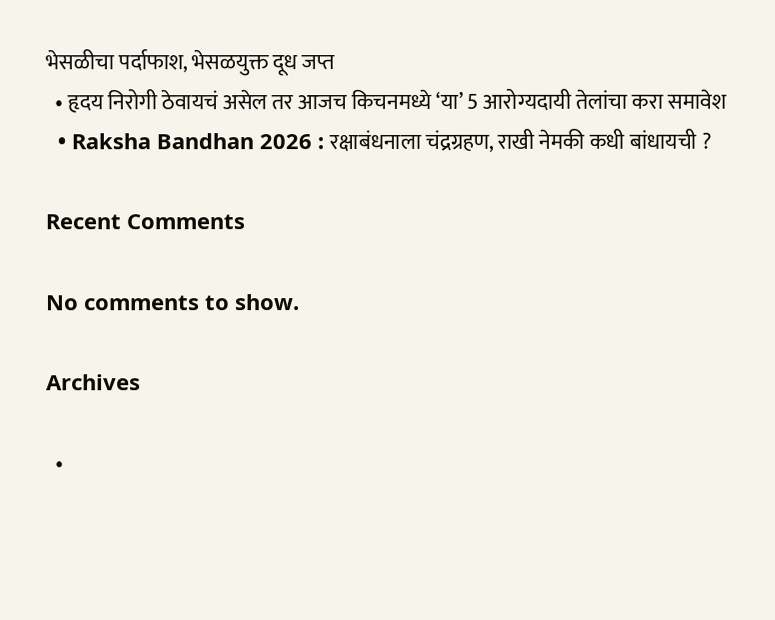भेसळीचा पर्दाफाश, भेसळयुक्त दूध जप्त
  • हृदय निरोगी ठेवायचं असेल तर आजच किचनमध्ये ‘या’ 5 आरोग्यदायी तेलांचा करा समावेश
  • Raksha Bandhan 2026 : रक्षाबंधनाला चंद्रग्रहण, राखी नेमकी कधी बांधायची ?

Recent Comments

No comments to show.

Archives

  •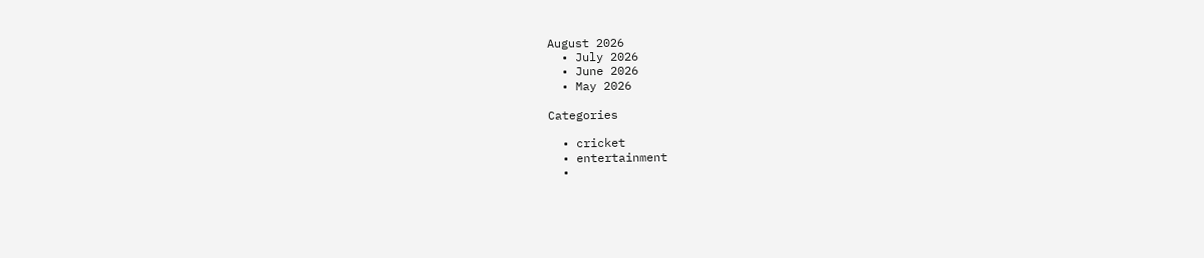August 2026
  • July 2026
  • June 2026
  • May 2026

Categories

  • cricket
  • entertainment
  •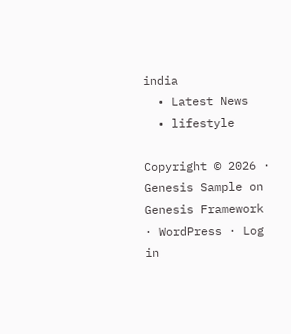india
  • Latest News
  • lifestyle

Copyright © 2026 · Genesis Sample on Genesis Framework · WordPress · Log in